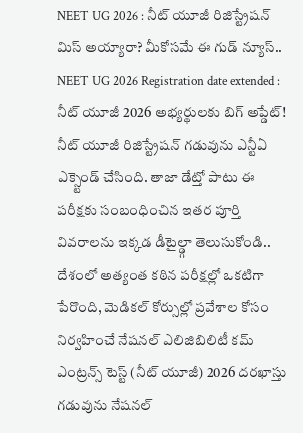NEET UG 2026 : నీట్ యూజీ రిజిస్ట్రేషన్ మిస్ అయ్యారా? మీకోసమే ఈ గుడ్ న్యూస్..
NEET UG 2026 Registration date extended : నీట్ యూజీ 2026 అభ్యర్థులకు బిగ్ అప్డేట్! నీట్ యూజీ రిజిస్ట్రేషన్ గడువును ఎన్టీఏ ఎక్స్టెండ్ చేసింది. తాజా డేట్తో పాటు ఈ పరీక్షకు సంబంధించిన ఇతర పూర్తి వివరాలను ఇక్కడ డీటైల్డ్గా తెలుసుకోండి..
దేశంలో అత్యంత కఠిన పరీక్షల్లో ఒకటిగా పేరొంది, మెడికల్ కోర్సుల్లో ప్రవేశాల కోసం నిర్వహించే నేషనల్ ఎలిజిబిలిటీ కమ్ ఎంట్రన్స్ టెస్ట్ (నీట్ యూజీ) 2026 దరఖాస్తు గడువును నేషనల్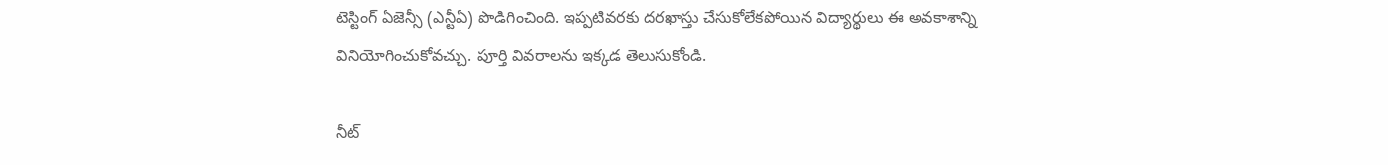టెస్టింగ్ ఏజెన్సీ (ఎన్టీఏ) పొడిగించింది. ఇప్పటివరకు దరఖాస్తు చేసుకోలేకపోయిన విద్యార్థులు ఈ అవకాశాన్ని వినియోగించుకోవచ్చు. పూర్తి వివరాలను ఇక్కడ తెలుసుకోండి.

నీట్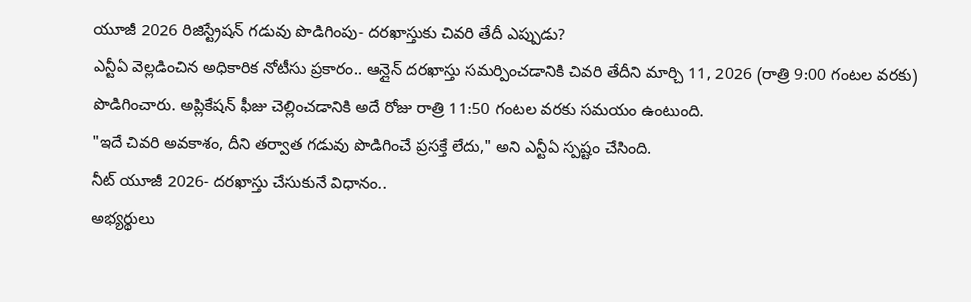యూజీ 2026 రిజిస్ట్రేషన్ గడువు పొడిగింపు- దరఖాస్తుకు చివరి తేదీ ఎప్పుడు?
ఎన్టీఏ వెల్లడించిన అధికారిక నోటీసు ప్రకారం.. ఆన్లైన్ దరఖాస్తు సమర్పించడానికి చివరి తేదీని మార్చి 11, 2026 (రాత్రి 9:00 గంటల వరకు) పొడిగించారు. అప్లికేషన్ ఫీజు చెల్లించడానికి అదే రోజు రాత్రి 11:50 గంటల వరకు సమయం ఉంటుంది.
"ఇదే చివరి అవకాశం, దీని తర్వాత గడువు పొడిగించే ప్రసక్తే లేదు," అని ఎన్టీఏ స్పష్టం చేసింది.
నీట్ యూజీ 2026- దరఖాస్తు చేసుకునే విధానం..
అభ్యర్థులు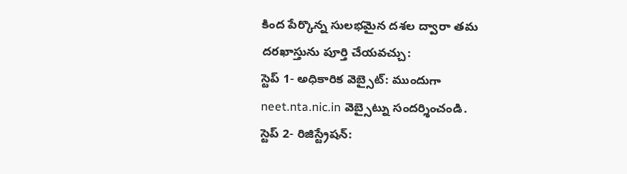కింద పేర్కొన్న సులభమైన దశల ద్వారా తమ దరఖాస్తును పూర్తి చేయవచ్చు:
స్టెప్ 1- అధికారిక వెబ్సైట్: ముందుగా neet.nta.nic.in వెబ్సైట్ను సందర్శించండి.
స్టెప్ 2- రిజిస్ట్రేషన్: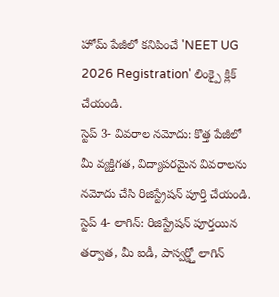హోమ్ పేజీలో కనిపించే 'NEET UG 2026 Registration' లింక్పై క్లిక్ చేయండి.
స్టెప్ 3- వివరాల నమోదు: కొత్త పేజీలో మీ వ్యక్తిగత, విద్యాపరమైన వివరాలను నమోదు చేసి రిజిస్ట్రేషన్ పూర్తి చేయండి.
స్టెప్ 4- లాగిన్: రిజిస్ట్రేషన్ పూర్తయిన తర్వాత, మీ ఐడీ, పాస్వర్డ్తో లాగిన్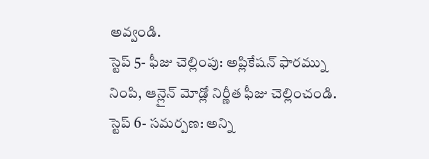అవ్వండి.
స్టెప్ 5- ఫీజు చెల్లింపు: అప్లికేషన్ ఫారమ్ను నింపి, ఆన్లైన్ మోడ్లో నిర్ణీత ఫీజు చెల్లించండి.
స్టెప్ 6- సమర్పణ: అన్ని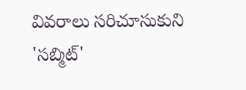వివరాలు సరిచూసుకుని 'సబ్మిట్'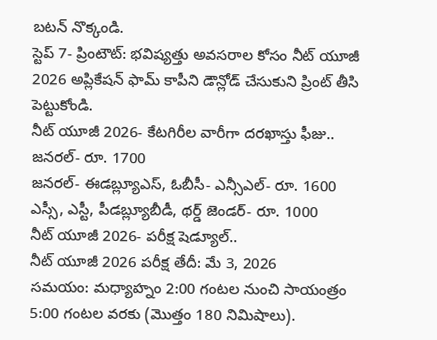బటన్ నొక్కండి.
స్టెప్ 7- ప్రింటౌట్: భవిష్యత్తు అవసరాల కోసం నీట్ యూజీ 2026 అప్లికేషన్ ఫామ్ కాపీని డౌన్లోడ్ చేసుకుని ప్రింట్ తీసి పెట్టుకోండి.
నీట్ యూజీ 2026- కేటగిరీల వారీగా దరఖాస్తు ఫీజు..
జనరల్- రూ. 1700
జనరల్- ఈడబ్ల్యూఎస్, ఓబీసీ- ఎన్సీఎల్- రూ. 1600
ఎస్సీ, ఎస్టీ, పీడబ్ల్యూబీడీ, థర్డ్ జెండర్- రూ. 1000
నీట్ యూజీ 2026- పరీక్ష షెడ్యూల్..
నీట్ యూజీ 2026 పరీక్ష తేదీ: మే 3, 2026
సమయం: మధ్యాహ్నం 2:00 గంటల నుంచి సాయంత్రం 5:00 గంటల వరకు (మొత్తం 180 నిమిషాలు).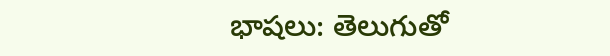భాషలు: తెలుగుతో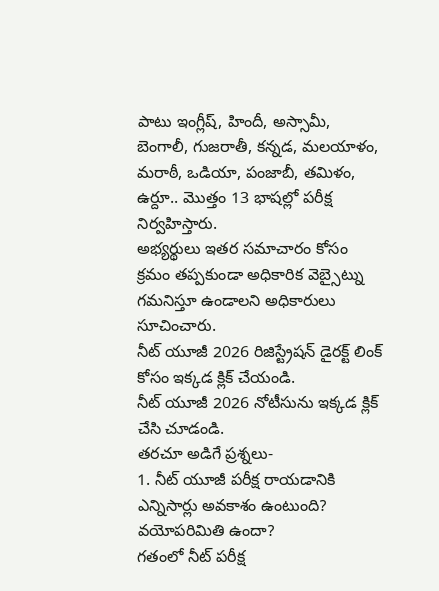పాటు ఇంగ్లీష్, హిందీ, అస్సామీ, బెంగాలీ, గుజరాతీ, కన్నడ, మలయాళం, మరాఠీ, ఒడియా, పంజాబీ, తమిళం, ఉర్దూ.. మొత్తం 13 భాషల్లో పరీక్ష నిర్వహిస్తారు.
అభ్యర్థులు ఇతర సమాచారం కోసం క్రమం తప్పకుండా అధికారిక వెబ్సైట్ను గమనిస్తూ ఉండాలని అధికారులు సూచించారు.
నీట్ యూజీ 2026 రిజిస్ట్రేషన్ డైరక్ట్ లింక్ కోసం ఇక్కడ క్లిక్ చేయండి.
నీట్ యూజీ 2026 నోటీసును ఇక్కడ క్లిక్ చేసి చూడండి.
తరచూ అడిగే ప్రశ్నలు-
1. నీట్ యూజీ పరీక్ష రాయడానికి ఎన్నిసార్లు అవకాశం ఉంటుంది? వయోపరిమితి ఉందా?
గతంలో నీట్ పరీక్ష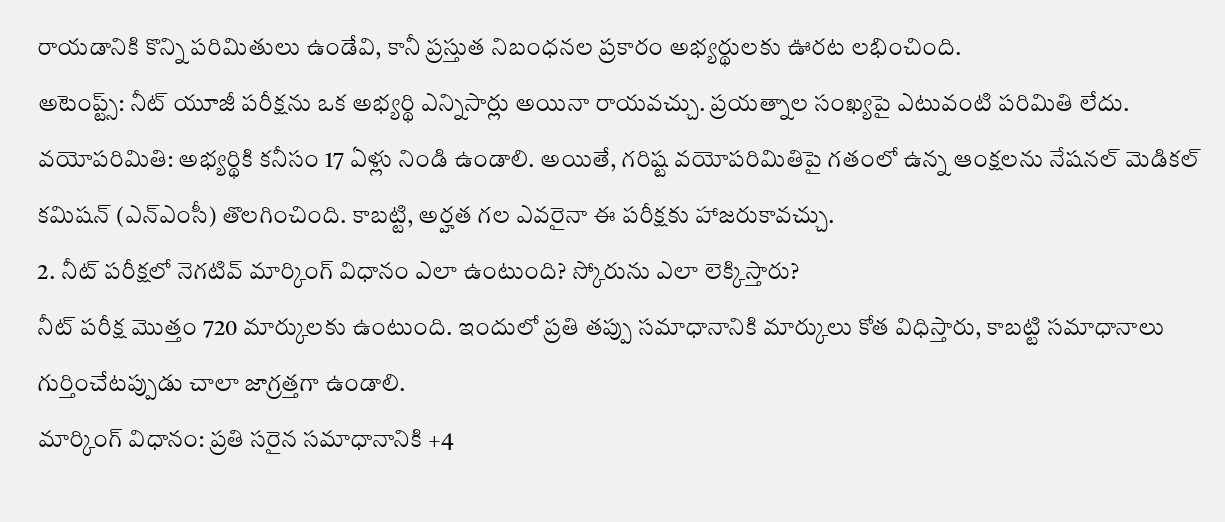రాయడానికి కొన్ని పరిమితులు ఉండేవి, కానీ ప్రస్తుత నిబంధనల ప్రకారం అభ్యర్థులకు ఊరట లభించింది.
అటెంప్ట్స్: నీట్ యూజీ పరీక్షను ఒక అభ్యర్థి ఎన్నిసార్లు అయినా రాయవచ్చు. ప్రయత్నాల సంఖ్యపై ఎటువంటి పరిమితి లేదు.
వయోపరిమితి: అభ్యర్థికి కనీసం 17 ఏళ్లు నిండి ఉండాలి. అయితే, గరిష్ట వయోపరిమితిపై గతంలో ఉన్న ఆంక్షలను నేషనల్ మెడికల్ కమిషన్ (ఎన్ఎంసీ) తొలగించింది. కాబట్టి, అర్హత గల ఎవరైనా ఈ పరీక్షకు హాజరుకావచ్చు.
2. నీట్ పరీక్షలో నెగటివ్ మార్కింగ్ విధానం ఎలా ఉంటుంది? స్కోరును ఎలా లెక్కిస్తారు?
నీట్ పరీక్ష మొత్తం 720 మార్కులకు ఉంటుంది. ఇందులో ప్రతి తప్పు సమాధానానికి మార్కులు కోత విధిస్తారు, కాబట్టి సమాధానాలు గుర్తించేటప్పుడు చాలా జాగ్రత్తగా ఉండాలి.
మార్కింగ్ విధానం: ప్రతి సరైన సమాధానానికి +4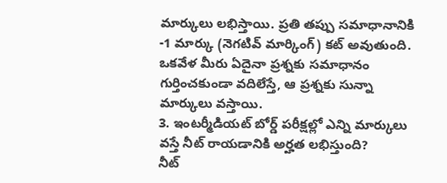మార్కులు లభిస్తాయి. ప్రతి తప్పు సమాధానానికి -1 మార్కు (నెగటివ్ మార్కింగ్) కట్ అవుతుంది. ఒకవేళ మీరు ఏదైనా ప్రశ్నకు సమాధానం గుర్తించకుండా వదిలేస్తే, ఆ ప్రశ్నకు సున్నా మార్కులు వస్తాయి.
3. ఇంటర్మీడియట్ బోర్డ్ పరీక్షల్లో ఎన్ని మార్కులు వస్తే నీట్ రాయడానికి అర్హత లభిస్తుంది?
నీట్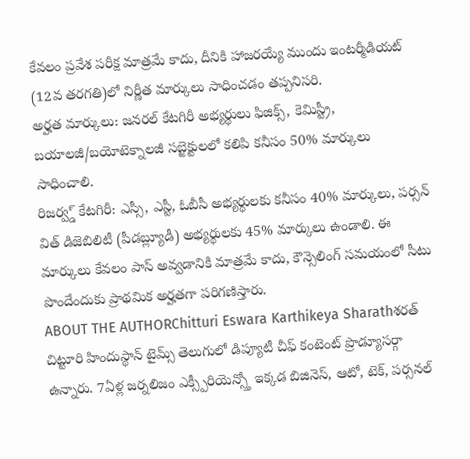కేవలం ప్రవేశ పరీక్ష మాత్రమే కాదు, దీనికి హాజరయ్యే ముందు ఇంటర్మీడియట్ (12వ తరగతి)లో నిర్ణీత మార్కులు సాధించడం తప్పనిసరి.
అర్హత మార్కులు: జనరల్ కేటగిరీ అభ్యర్థులు ఫిజిక్స్, కెమిస్ట్రీ, బయాలజీ/బయోటెక్నాలజీ సబ్జెక్టులలో కలిపి కనీసం 50% మార్కులు సాధించాలి.
రిజర్వ్డ్ కేటగిరీ: ఎస్సీ, ఎస్టీ, ఓబీసీ అభ్యర్థులకు కనీసం 40% మార్కులు, పర్సన్ విత్ డిజెబిలిటీ (పీడబ్ల్యూడీ) అభ్యర్థులకు 45% మార్కులు ఉండాలి. ఈ మార్కులు కేవలం పాస్ అవ్వడానికి మాత్రమే కాదు, కౌన్సెలింగ్ సమయంలో సీటు పొందేందుకు ప్రాథమిక అర్హతగా పరిగణిస్తారు.
ABOUT THE AUTHORChitturi Eswara Karthikeya Sharathశరత్ చిట్టూరి హిందుస్థాన్ టైమ్స్ తెలుగులో డిప్యూటీ చీఫ్ కంటెంట్ ప్రొడ్యూసర్గా ఉన్నారు. 7ఏళ్ల జర్నలిజం ఎక్స్పీరియెన్స్తో ఇక్కడ బిజినెస్, ఆటో, టెక్, పర్సనల్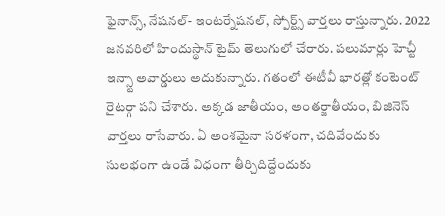ఫైనాన్స్, నేషనల్- ఇంటర్నేషనల్, స్పోర్ట్స్ వార్తలు రాస్తున్నారు. 2022 జనవరిలో హిందుస్థాన్ టైమ్ తెలుగులో చేరారు. పలుమార్లు హెచ్టీ ఇన్స్టా అవార్డులు అదుకున్నారు. గతంలో ఈటీవీ భారత్లో కంటెంట్ రైటర్గా పని చేశారు. అక్కడ జాతీయం, అంతర్జాతీయం, బిజినెస్ వార్తలు రాసేవారు. ఏ అంశమైనా సరళంగా, చదివేందుకు సులభంగా ఉండే విధంగా తీర్చిదిద్దేందుకు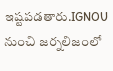ఇష్టపడతారు.IGNOU నుంచి జర్నలిజంలో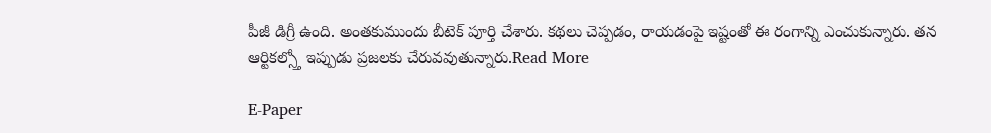పీజీ డిగ్రీ ఉంది. అంతకుముందు బీటెక్ పూర్తి చేశారు. కథలు చెప్పడం, రాయడంపై ఇష్టంతో ఈ రంగాన్ని ఎంచుకున్నారు. తన ఆర్టికల్స్తో ఇప్పుడు ప్రజలకు చేరువవుతున్నారు.Read More

E-Paper